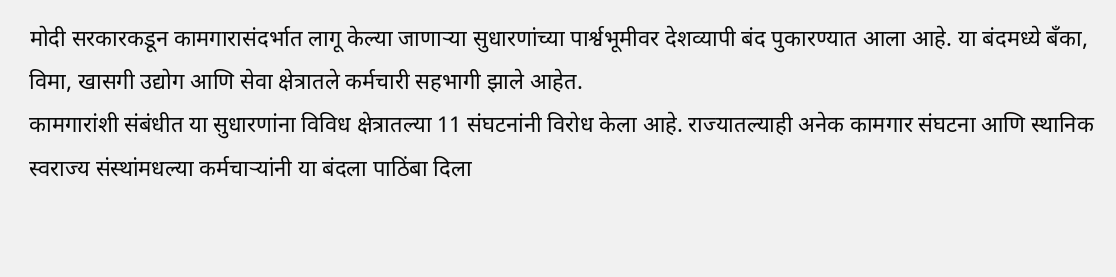मोदी सरकारकडून कामगारासंदर्भात लागू केल्या जाणाऱ्या सुधारणांच्या पार्श्वभूमीवर देशव्यापी बंद पुकारण्यात आला आहे. या बंदमध्ये बँका, विमा, खासगी उद्योग आणि सेवा क्षेत्रातले कर्मचारी सहभागी झाले आहेत.
कामगारांशी संबंधीत या सुधारणांना विविध क्षेत्रातल्या 11 संघटनांनी विरोध केला आहे. राज्यातल्याही अनेक कामगार संघटना आणि स्थानिक स्वराज्य संस्थांमधल्या कर्मचाऱ्यांनी या बंदला पाठिंबा दिला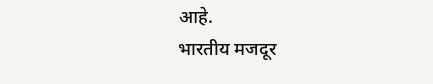आहे.
भारतीय मजदूर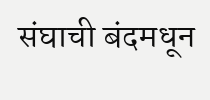संघाची बंदमधून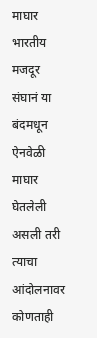माघार
भारतीय मजदूर संघानं या बंदमधून ऐनवेळी माघार घेतलेली असली तरी त्याचा आंदोलनावर कोणताही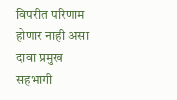विपरीत परिणाम होणार नाही असा दावा प्रमुख सहभागी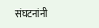संघटनांनी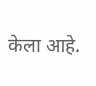केला आहे.